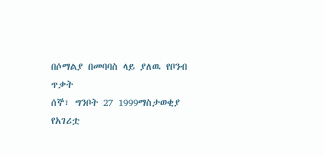በሶማልያ በመባባስ ላይ ያለዉ የቦንብ ጥቃት
ሰኞ፣ ግንቦት 27 1999ማስታወቂያ
የአገሪቷ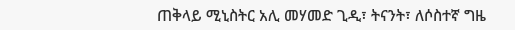ጠቅላይ ሚኒስትር አሊ መሃመድ ጊዲ፣ ትናንት፣ ለሶስተኛ ግዜ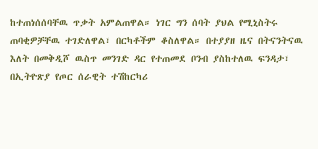ከተጠነሰሰባቸዉ ጥቃት አምልጠዋል። ነገር ግን ሰባት ያህል የሚኒስትሩ ጠባቂዎቻቸዉ ተገድለዋል፣ በርካቶችም ቆስለዋል። በተያያዘ ዜና በትናንትናዉ እለት በመቅዲሾ ዉስጥ መንገድ ዳር የተጠመደ ቦንብ ያስከተለዉ ፍንዳታ፣ በኢትዮጽያ የጦር ሰራዊት ተሽከርካሪ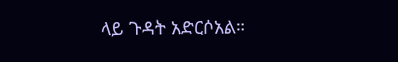ላይ ጉዳት አድርሶአል።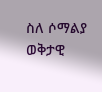ስለ ሶማልያ ወቅታዊ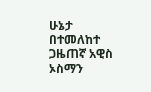ሁኔታ በተመለከተ ጋዜጠኛ አዊስ ኦስማን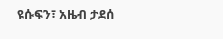ዩሱፍን፣ አዜብ ታደሰ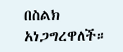በስልክ አነጋግረዋለች።